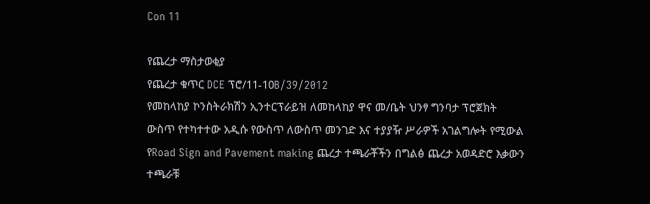Con 11

የጨረታ ማስታወቂያ
የጨረታ ቁጥር DCE ፕሮ/11-10B/39/2012
የመከላከያ ኮንስትራክሽን ኢንተርፕራይዝ ለመከላከያ ዋና መ/ቤት ህንፃ ግንባታ ፕሮጀክት ውስጥ የተካተተው አዲሱ የውስጥ ለውስጥ መንገድ እና ተያያዥ ሥራዎች አገልግሎት የሚውል የRoad Sign and Pavement making ጨረታ ተጫራቾችን በግልፅ ጨረታ አወዳድሮ እቃውን ተጫራቹ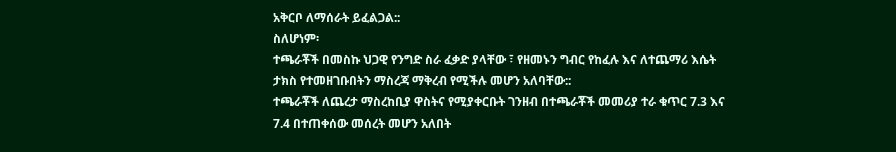አቅርቦ ለማሰራት ይፈልጋል::
ስለሆነም፡
ተጫራቾች በመስኩ ህጋዊ የንግድ ስራ ፈቃድ ያላቸው ፣ የዘመኑን ግብር የከፈሉ እና ለተጨማሪ እሴት ታክስ የተመዘገቡበትን ማስረጃ ማቅረብ የሚችሉ መሆን አለባቸው::
ተጫራቾች ለጨረታ ማስረከቢያ ዋስትና የሚያቀርቡት ገንዘብ በተጫራቾች መመሪያ ተራ ቁጥር 7.3 እና 7.4 በተጠቀሰው መሰረት መሆን አለበት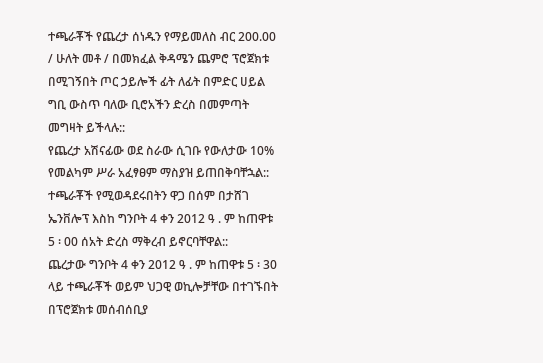ተጫራቾች የጨረታ ሰነዱን የማይመለስ ብር 200.00 / ሁለት መቶ / በመክፈል ቅዳሜን ጨምሮ ፕሮጀክቱ በሚገኝበት ጦር ኃይሎች ፊት ለፊት በምድር ሀይል ግቢ ውስጥ ባለው ቢሮአችን ድረስ በመምጣት መግዛት ይችላሉ::
የጨረታ አሽናፊው ወደ ስራው ሲገቡ የውለታው 10% የመልካም ሥራ አፈፃፀም ማስያዝ ይጠበቅባቸኋል::
ተጫራቾች የሚወዳደሩበትን ዋጋ በሰም በታሸገ ኤንቨሎፕ እስከ ግንቦት 4 ቀን 2012 ዓ . ም ከጠዋቱ 5 ፡ 00 ሰአት ድረስ ማቅረብ ይኖርባቸዋል::
ጨረታው ግንቦት 4 ቀን 2012 ዓ . ም ከጠዋቱ 5 ፡ 30 ላይ ተጫራቾች ወይም ህጋዊ ወኪሎቻቸው በተገኙበት በፕሮጀክቱ መሰብሰቢያ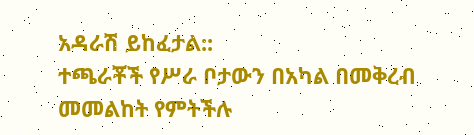አዳራሽ ይከፈታል::
ተጫራቾች የሥራ ቦታውን በአካል በመቅረብ መመልከት የምትችሉ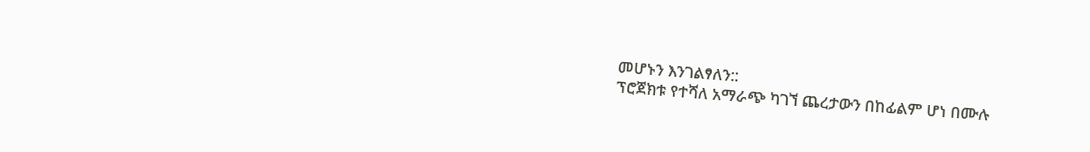መሆኑን እንገልፃለን::
ፕሮጀክቱ የተሻለ አማራጭ ካገኘ ጨረታውን በከፊልም ሆነ በሙሉ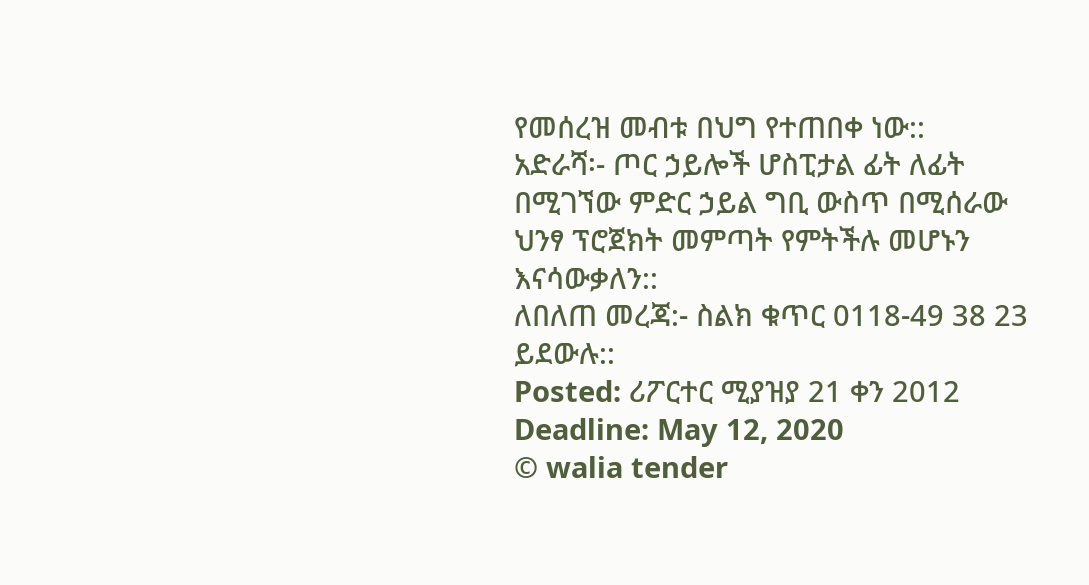የመሰረዝ መብቱ በህግ የተጠበቀ ነው::
አድራሻ፡- ጦር ኃይሎች ሆስፒታል ፊት ለፊት በሚገኘው ምድር ኃይል ግቢ ውስጥ በሚሰራው ህንፃ ፕሮጀክት መምጣት የምትችሉ መሆኑን እናሳውቃለን::
ለበለጠ መረጃ:- ስልክ ቁጥር 0118-49 38 23 ይደውሉ::
Posted: ሪፖርተር ሚያዝያ 21 ቀን 2012
Deadline: May 12, 2020
© walia tender